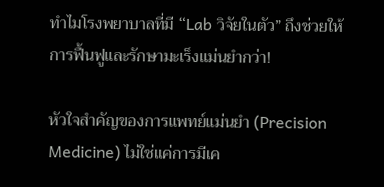ทำไมโรงพยาบาลที่มี “Lab วิจัยในตัว” ถึงช่วยให้การฟื้นฟูและรักษามะเร็งแม่นยำกว่า!

หัวใจสำคัญของการแพทย์แม่นยำ (Precision Medicine) ไม่ใช่แค่การมีเค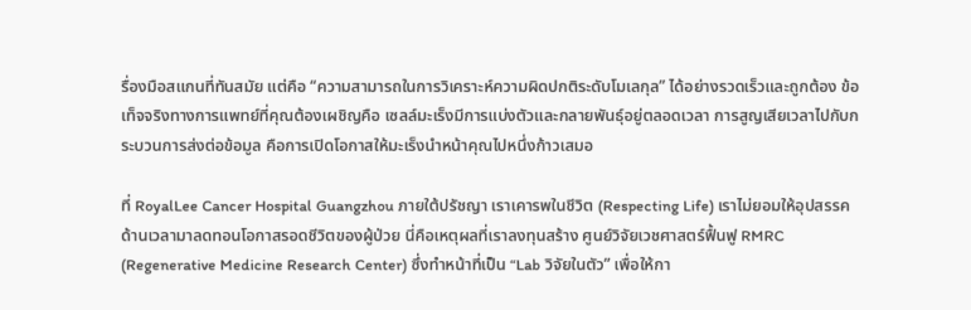รื่องมือสแกนที่ทันสมัย แต่คือ “ความสามารถในการวิเคราะห์ความผิดปกติระดับโมเลกุล” ได้อย่างรวดเร็วและถูกต้อง ข้อเท็จจริงทางการแพทย์ที่คุณต้องเผชิญคือ เซลล์มะเร็งมีการแบ่งตัวและกลายพันธุ์อยู่ตลอดเวลา การสูญเสียเวลาไปกับกระบวนการส่งต่อข้อมูล คือการเปิดโอกาสให้มะเร็งนำหน้าคุณไปหนึ่งก้าวเสมอ

ที่ RoyalLee Cancer Hospital Guangzhou ภายใต้ปรัชญา เราเคารพในชีวิต (Respecting Life) เราไม่ยอมให้อุปสรรคด้านเวลามาลดทอนโอกาสรอดชีวิตของผู้ป่วย นี่คือเหตุผลที่เราลงทุนสร้าง ศูนย์วิจัยเวชศาสตร์ฟื้นฟู RMRC (Regenerative Medicine Research Center) ซึ่งทำหน้าที่เป็น “Lab วิจัยในตัว” เพื่อให้กา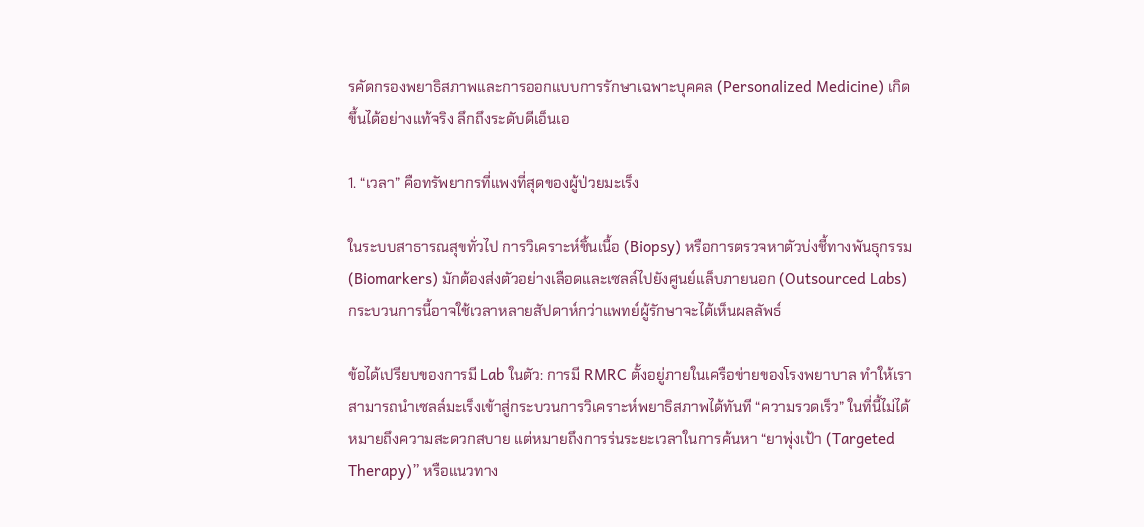รคัดกรองพยาธิสภาพและการออกแบบการรักษาเฉพาะบุคคล (Personalized Medicine) เกิดขึ้นได้อย่างแท้จริง ลึกถึงระดับดีเอ็นเอ

1. “เวลา” คือทรัพยากรที่แพงที่สุดของผู้ป่วยมะเร็ง

ในระบบสาธารณสุขทั่วไป การวิเคราะห์ชิ้นเนื้อ (Biopsy) หรือการตรวจหาตัวบ่งชี้ทางพันธุกรรม (Biomarkers) มักต้องส่งตัวอย่างเลือดและเซลล์ไปยังศูนย์แล็บภายนอก (Outsourced Labs) กระบวนการนี้อาจใช้เวลาหลายสัปดาห์กว่าแพทย์ผู้รักษาจะได้เห็นผลลัพธ์

ข้อได้เปรียบของการมี Lab ในตัว: การมี RMRC ตั้งอยู่ภายในเครือข่ายของโรงพยาบาล ทำให้เราสามารถนำเซลล์มะเร็งเข้าสู่กระบวนการวิเคราะห์พยาธิสภาพได้ทันที “ความรวดเร็ว” ในที่นี้ไม่ได้หมายถึงความสะดวกสบาย แต่หมายถึงการร่นระยะเวลาในการค้นหา “ยาพุ่งเป้า (Targeted Therapy)” หรือแนวทาง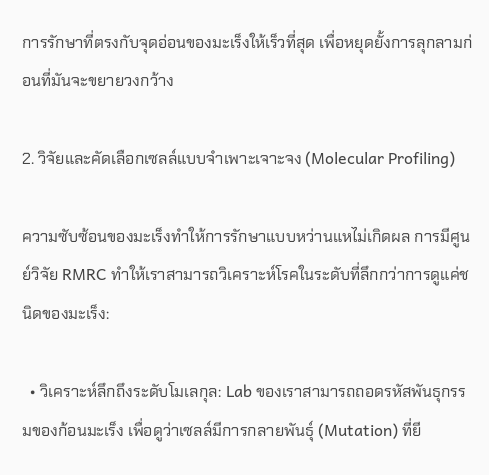การรักษาที่ตรงกับจุดอ่อนของมะเร็งให้เร็วที่สุด เพื่อหยุดยั้งการลุกลามก่อนที่มันจะขยายวงกว้าง

2. วิจัยและคัดเลือกเซลล์แบบจำเพาะเจาะจง (Molecular Profiling)

ความซับซ้อนของมะเร็งทำให้การรักษาแบบหว่านแหไม่เกิดผล การมีศูนย์วิจัย RMRC ทำให้เราสามารถวิเคราะห์โรคในระดับที่ลึกกว่าการดูแค่ชนิดของมะเร็ง:

  • วิเคราะห์ลึกถึงระดับโมเลกุล: Lab ของเราสามารถถอดรหัสพันธุกรรมของก้อนมะเร็ง เพื่อดูว่าเซลล์มีการกลายพันธุ์ (Mutation) ที่ยี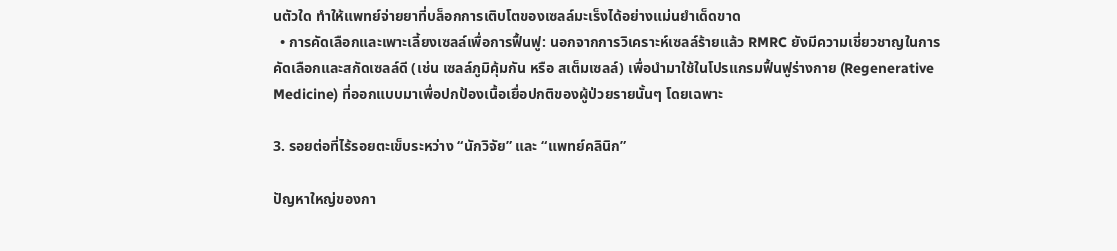นตัวใด ทำให้แพทย์จ่ายยาที่บล็อกการเติบโตของเซลล์มะเร็งได้อย่างแม่นยำเด็ดขาด
  • การคัดเลือกและเพาะเลี้ยงเซลล์เพื่อการฟื้นฟู: นอกจากการวิเคราะห์เซลล์ร้ายแล้ว RMRC ยังมีความเชี่ยวชาญในการคัดเลือกและสกัดเซลล์ดี (เช่น เซลล์ภูมิคุ้มกัน หรือ สเต็มเซลล์) เพื่อนำมาใช้ในโปรแกรมฟื้นฟูร่างกาย (Regenerative Medicine) ที่ออกแบบมาเพื่อปกป้องเนื้อเยื่อปกติของผู้ป่วยรายนั้นๆ โดยเฉพาะ

3. รอยต่อที่ไร้รอยตะเข็บระหว่าง “นักวิจัย” และ “แพทย์คลินิก”

ปัญหาใหญ่ของกา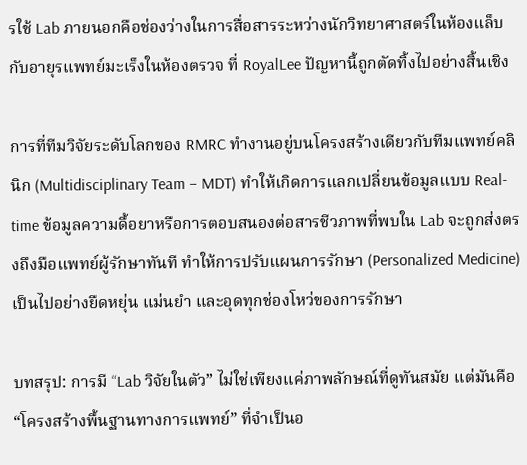รใช้ Lab ภายนอกคือช่องว่างในการสื่อสารระหว่างนักวิทยาศาสตร์ในห้องแล็บกับอายุรแพทย์มะเร็งในห้องตรวจ ที่ RoyalLee ปัญหานี้ถูกตัดทิ้งไปอย่างสิ้นเชิง

การที่ทีมวิจัยระดับโลกของ RMRC ทำงานอยู่บนโครงสร้างเดียวกับทีมแพทย์คลินิก (Multidisciplinary Team – MDT) ทำให้เกิดการแลกเปลี่ยนข้อมูลแบบ Real-time ข้อมูลความดื้อยาหรือการตอบสนองต่อสารชีวภาพที่พบใน Lab จะถูกส่งตรงถึงมือแพทย์ผู้รักษาทันที ทำให้การปรับแผนการรักษา (Personalized Medicine) เป็นไปอย่างยืดหยุ่น แม่นยำ และอุดทุกช่องโหว่ของการรักษา

บทสรุป: การมี “Lab วิจัยในตัว” ไม่ใช่เพียงแค่ภาพลักษณ์ที่ดูทันสมัย แต่มันคือ “โครงสร้างพื้นฐานทางการแพทย์” ที่จำเป็นอ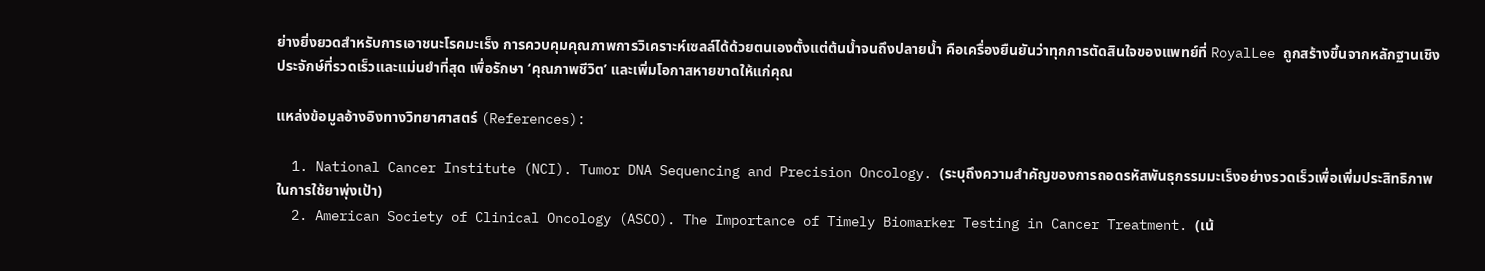ย่างยิ่งยวดสำหรับการเอาชนะโรคมะเร็ง การควบคุมคุณภาพการวิเคราะห์เซลล์ได้ด้วยตนเองตั้งแต่ต้นน้ำจนถึงปลายน้ำ คือเครื่องยืนยันว่าทุกการตัดสินใจของแพทย์ที่ RoyalLee ถูกสร้างขึ้นจากหลักฐานเชิงประจักษ์ที่รวดเร็วและแม่นยำที่สุด เพื่อรักษา ‘คุณภาพชีวิต’ และเพิ่มโอกาสหายขาดให้แก่คุณ

แหล่งข้อมูลอ้างอิงทางวิทยาศาสตร์ (References):

  1. National Cancer Institute (NCI). Tumor DNA Sequencing and Precision Oncology. (ระบุถึงความสำคัญของการถอดรหัสพันธุกรรมมะเร็งอย่างรวดเร็วเพื่อเพิ่มประสิทธิภาพในการใช้ยาพุ่งเป้า)
  2. American Society of Clinical Oncology (ASCO). The Importance of Timely Biomarker Testing in Cancer Treatment. (เน้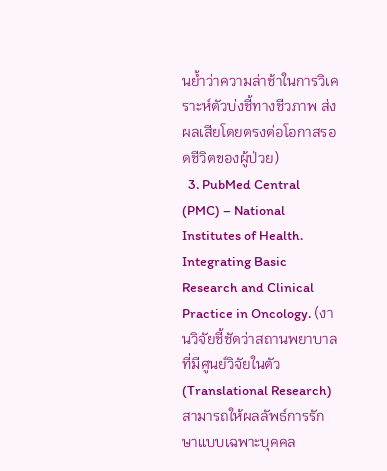นย้ำว่าความล่าช้าในการวิเคราะห์ตัวบ่งชี้ทางชีวภาพ ส่งผลเสียโดยตรงต่อโอกาสรอดชีวิตของผู้ป่วย)
  3. PubMed Central (PMC) – National Institutes of Health. Integrating Basic Research and Clinical Practice in Oncology. (งานวิจัยชี้ชัดว่าสถานพยาบาลที่มีศูนย์วิจัยในตัว (Translational Research) สามารถให้ผลลัพธ์การรักษาแบบเฉพาะบุคคล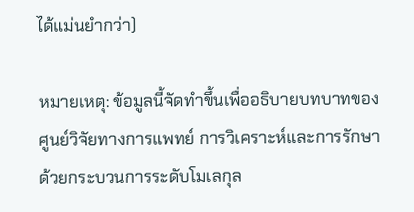ได้แม่นยำกว่า)

หมายเหตุ: ข้อมูลนี้จัดทำขึ้นเพื่ออธิบายบทบาทของศูนย์วิจัยทางการแพทย์ การวิเคราะห์และการรักษาด้วยกระบวนการระดับโมเลกุล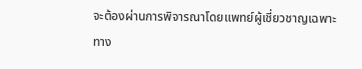จะต้องผ่านการพิจารณาโดยแพทย์ผู้เชี่ยวชาญเฉพาะทาง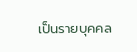เป็นรายบุคคล